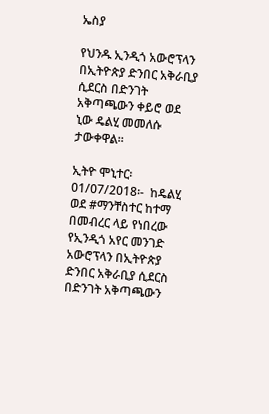ኤስያ

የህንዱ ኢንዲጎ አውሮፕላን በኢትዮጵያ ድንበር አቅራቢያ ሲደርስ በድንገት አቅጣጫውን ቀይሮ ወደ ኒው ዴልሂ መመለሱ ታውቀዋል፡፡

ኢትዮ ሞኒተር፡ 01/07/2018፡-  ከዴልሂ ወደ #ማንቸስተር ከተማ በመብረር ላይ የነበረው የኢንዲጎ አየር መንገድ አውሮፕላን በኢትዮጵያ ድንበር አቅራቢያ ሲደርስ በድንገት አቅጣጫውን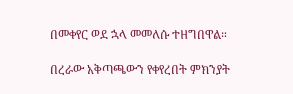በመቀየር ወደ ኋላ መመለሱ ተዘግበዋል።

በረራው አቅጣጫውን የቀየረበት ምክንያት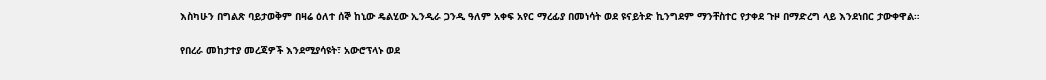እስካሁን በግልጽ ባይታወቅም በዛሬ ዕለተ ሰኞ ከኒው ዴልሂው ኢንዲራ ጋንዲ ዓለም አቀፍ አየር ማረፊያ በመነሳት ወደ ዩናይትድ ኪንግደም ማንቸስተር የታቀደ ጉዞ በማድረግ ላይ እንደነበር ታውቀዋል።

የበረራ መከታተያ መረጃዎች እንደሚያሳዩት፣ አውሮፕላኑ ወደ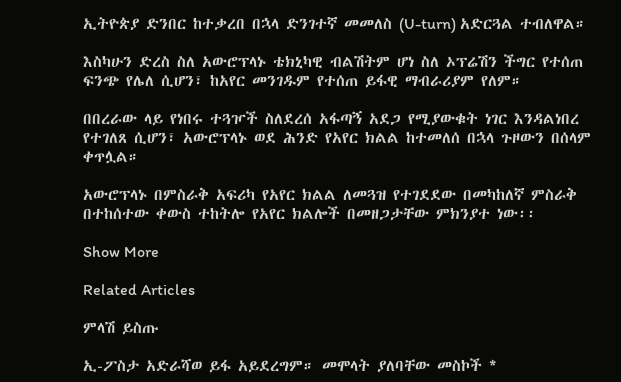ኢትዮጵያ ድንበር ከተቃረበ በኋላ ድንገተኛ መመለስ (U-turn) አድርጓል ተብለዋል።

እስካሁን ድረስ ስለ አውሮፕላኑ ቴክኒካዊ ብልሽትም ሆነ ስለ ኦፕሬሽን ችግር የተሰጠ ፍንጭ የሌለ ሲሆን፣ ከአየር መንገዱም የተሰጠ ይፋዊ ማብራሪያም የለም።

በበረራው ላይ የነበሩ ተጓዦች ስለደረሰ አፋጣኝ አደጋ የሚያውቁት ነገር እንዳልነበረ የተገለጸ ሲሆን፣ አውሮፕላኑ ወደ ሕንድ የአየር ክልል ከተመለሰ በኋላ ጉዞውን በሰላም ቀጥሏል።

አውሮፕላኑ በምስራቅ አፍሪካ የአየር ክልል ለመጓዝ የተገደደው በመካከለኛ ምስራቅ በተከሰተው ቀውስ ተከትሎ የአየር ክልሎች በመዘጋታቸው ምክንያተ ነው፡፡

Show More

Related Articles

ምላሽ ይስጡ

ኢ-ፖስታ አድራሻወ ይፋ አይደረግም። መሞላት ያለባቸው መስኮች *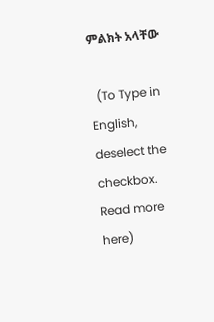ምልክት አላቸው

  (To Type in English, deselect the checkbox. Read more here)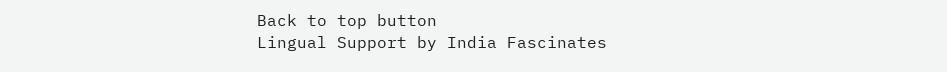Back to top button
Lingual Support by India Fascinates